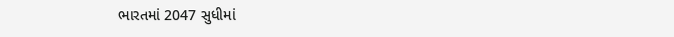ભારતમાં 2047 સુધીમાં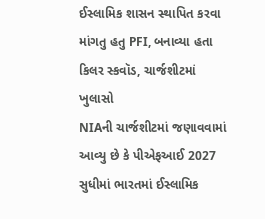ઈસ્લામિક શાસન સ્થાપિત કરવા માંગતુ હતુ PFI, બનાવ્યા હતા કિલર સ્કવૉડ, ચાર્જશીટમાં ખુલાસો
NIAની ચાર્જશીટમાં જણાવવામાં આવ્યુ છે કે પીએફઆઈ 2027 સુધીમાં ભારતમાં ઈસ્લામિક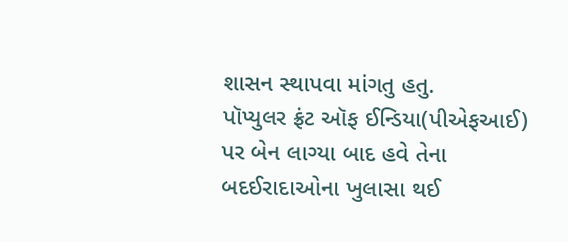શાસન સ્થાપવા માંગતુ હતુ.
પૉપ્યુલર ફ્રંટ ઑફ ઈન્ડિયા(પીએફઆઈ) પર બેન લાગ્યા બાદ હવે તેના બદઈરાદાઓના ખુલાસા થઈ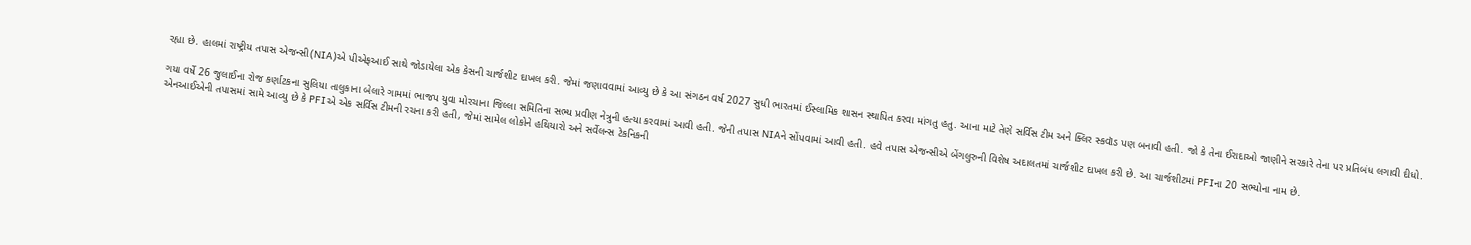રહ્યા છે. હાલમાં રાષ્ટ્રીય તપાસ એજન્સી(NIA)એ પીએફઆઈ સાથે જોડાયેલા એક કેસની ચાર્જશીટ દાખલ કરી. જેમાં જણાવવામાં આવ્યુ છે કે આ સંગઠન વર્ષ 2027 સુધી ભારતમાં ઈસ્લામિક શાસન સ્થાપિત કરવા માંગતુ હતુ. આના માટે તેણે સર્વિસ ટીમ અને ક્લિર સ્કવૉડ પણ બનાવી હતી. જો કે તેના ઈરાદાઓ જાણીને સરકારે તેના પર પ્રતિબંધ લગાવી દીધો.

ગયા વર્ષે 26 જુલાઈના રોજ કર્ણાટકના સુલિયા તાલુકાના બેલારે ગામમાં ભાજપ યુવા મોરચાના જિલ્લા સમિતિના સભ્ય પ્રવીણ નેત્રુની હત્યા કરવામાં આવી હતી. જેની તપાસ NIAને સોંપવામાં આવી હતી. હવે તપાસ એજન્સીએ બેંગલુરુની વિશેષ અદાલતમાં ચાર્જશીટ દાખલ કરી છે. આ ચાર્જશીટમાં PFIના 20 સભ્યોના નામ છે.
એનઆઈએની તપાસમાં સામે આવ્યુ છે કે PFIએ એક સર્વિસ ટીમની રચના કરી હતી, જેમાં સામેલ લોકોને હથિયારો અને સર્વેલન્સ ટેકનિકની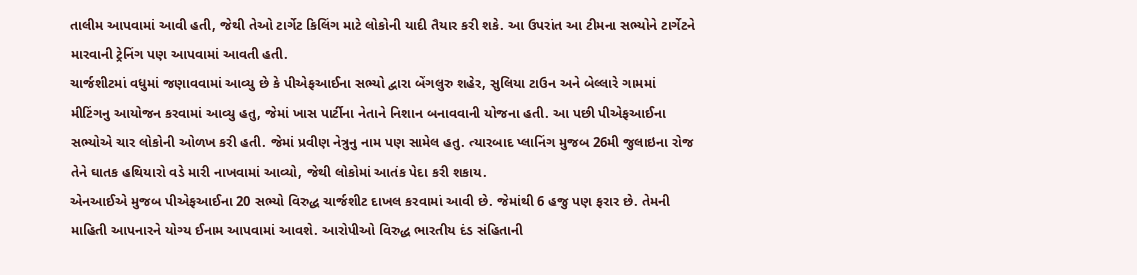તાલીમ આપવામાં આવી હતી, જેથી તેઓ ટાર્ગેટ કિલિંગ માટે લોકોની યાદી તૈયાર કરી શકે. આ ઉપરાંત આ ટીમના સભ્યોને ટાર્ગેટને મારવાની ટ્રેનિંગ પણ આપવામાં આવતી હતી.
ચાર્જશીટમાં વધુમાં જણાવવામાં આવ્યુ છે કે પીએફઆઈના સભ્યો દ્વારા બેંગલુરુ શહેર, સુલિયા ટાઉન અને બેલ્લારે ગામમાં મીટિંગનુ આયોજન કરવામાં આવ્યુ હતુ, જેમાં ખાસ પાર્ટીના નેતાને નિશાન બનાવવાની યોજના હતી. આ પછી પીએફઆઈના સભ્યોએ ચાર લોકોની ઓળખ કરી હતી. જેમાં પ્રવીણ નેત્રુનુ નામ પણ સામેલ હતુ. ત્યારબાદ પ્લાનિંગ મુજબ 26મી જુલાઇના રોજ તેને ઘાતક હથિયારો વડે મારી નાખવામાં આવ્યો, જેથી લોકોમાં આતંક પેદા કરી શકાય.
એનઆઈએ મુજબ પીએફઆઈના 20 સભ્યો વિરુદ્ધ ચાર્જશીટ દાખલ કરવામાં આવી છે. જેમાંથી 6 હજુ પણ ફરાર છે. તેમની માહિતી આપનારને યોગ્ય ઈનામ આપવામાં આવશે. આરોપીઓ વિરુદ્ધ ભારતીય દંડ સંહિતાની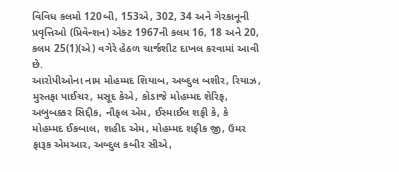વિવિધ કલમો 120બી, 153એ, 302, 34 અને ગેરકાનૂની પ્રવૃત્તિઓ (પ્રિવેન્શન) એક્ટ 1967ની કલમ 16, 18 અને 20, કલમ 25(1)(એ) વગેરે હેઠળ ચાર્જશીટ દાખલ કરવામાં આવી છે.
આરોપીઓના નામ મોહમ્મદ શિયાબ, અબ્દુલ બશીર, રિયાઝ, મુસ્તફા પાઈચર, મસૂદ કેએ, કોડાજે મોહમ્મદ શેરિફ, અબુબક્કર સિદ્દીક, નૌફલ એમ, ઈસ્માઈલ શફી કે, કે મોહમ્મદ ઈકબાલ, શહીદ એમ, મોહમ્મદ શફીક જી, ઉમર ફારૂક એમઆર, અબ્દુલ કબીર સીએ,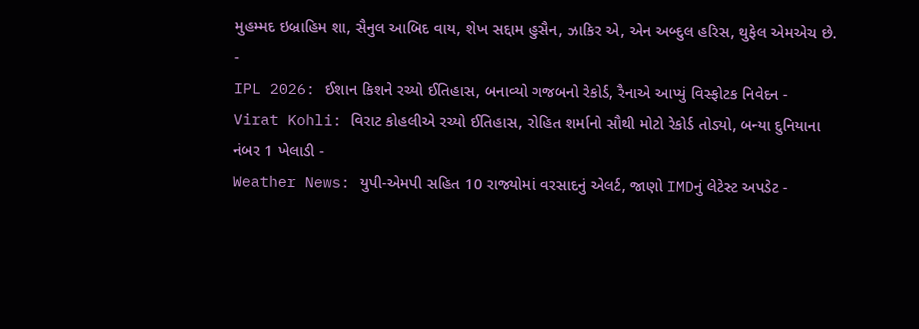મુહમ્મદ ઇબ્રાહિમ શા, સૈનુલ આબિદ વાય, શેખ સદ્દામ હુસૈન, ઝાકિર એ, એન અબ્દુલ હરિસ, થુફેલ એમએચ છે.
-
IPL 2026: ઈશાન કિશને રચ્યો ઈતિહાસ, બનાવ્યો ગજબનો રેકોર્ડ, રૈનાએ આપ્યું વિસ્ફોટક નિવેદન -
Virat Kohli: વિરાટ કોહલીએ રચ્યો ઈતિહાસ, રોહિત શર્માનો સૌથી મોટો રેકોર્ડ તોડ્યો, બન્યા દુનિયાના નંબર 1 ખેલાડી -
Weather News: યુપી-એમપી સહિત 10 રાજ્યોમાં વરસાદનું એલર્ટ, જાણો IMDનું લેટેસ્ટ અપડેટ -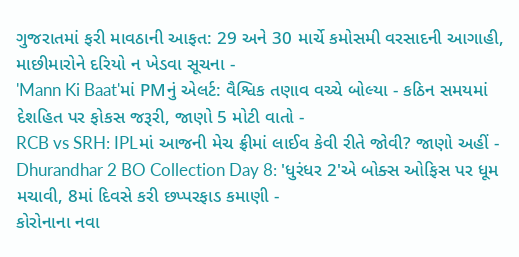ગુજરાતમાં ફરી માવઠાની આફત: 29 અને 30 માર્ચે કમોસમી વરસાદની આગાહી, માછીમારોને દરિયો ન ખેડવા સૂચના -
'Mann Ki Baat'માં PMનું એલર્ટ: વૈશ્વિક તણાવ વચ્ચે બોલ્યા - કઠિન સમયમાં દેશહિત પર ફોકસ જરૂરી, જાણો 5 મોટી વાતો -
RCB vs SRH: IPLમાં આજની મેચ ફ્રીમાં લાઈવ કેવી રીતે જોવી? જાણો અહીં -
Dhurandhar 2 BO Collection Day 8: 'ધુરંધર 2'એ બોક્સ ઓફિસ પર ધૂમ મચાવી, 8માં દિવસે કરી છપ્પરફાડ કમાણી -
કોરોનાના નવા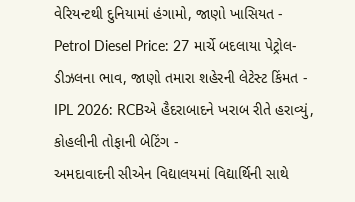વેરિયન્ટથી દુનિયામાં હંગામો, જાણો ખાસિયત -
Petrol Diesel Price: 27 માર્ચે બદલાયા પેટ્રોલ-ડીઝલના ભાવ, જાણો તમારા શહેરની લેટેસ્ટ કિંમત -
IPL 2026: RCBએ હૈદરાબાદને ખરાબ રીતે હરાવ્યું, કોહલીની તોફાની બેટિંગ -
અમદાવાદની સીએન વિદ્યાલયમાં વિદ્યાર્થિની સાથે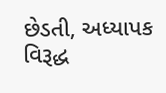છેડતી, અધ્યાપક વિરૂદ્ધ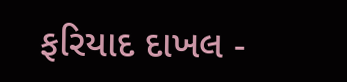ફરિયાદ દાખલ -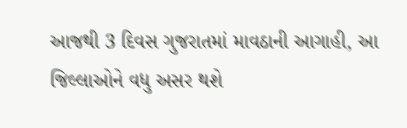આજથી 3 દિવસ ગુજરાતમાં માવઠાની આગાહી, આ જિલ્લાઓને વધુ અસર થશે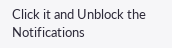Click it and Unblock the Notifications